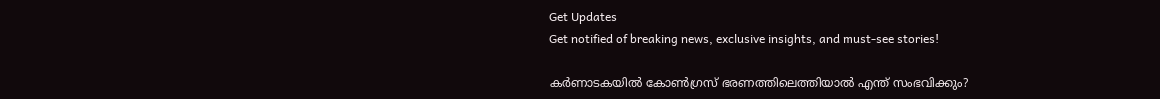Get Updates
Get notified of breaking news, exclusive insights, and must-see stories!

കര്‍ണാടകയില്‍ കോണ്‍ഗ്രസ് ഭരണത്തിലെത്തിയാല്‍ എന്ത് സംഭവിക്കും?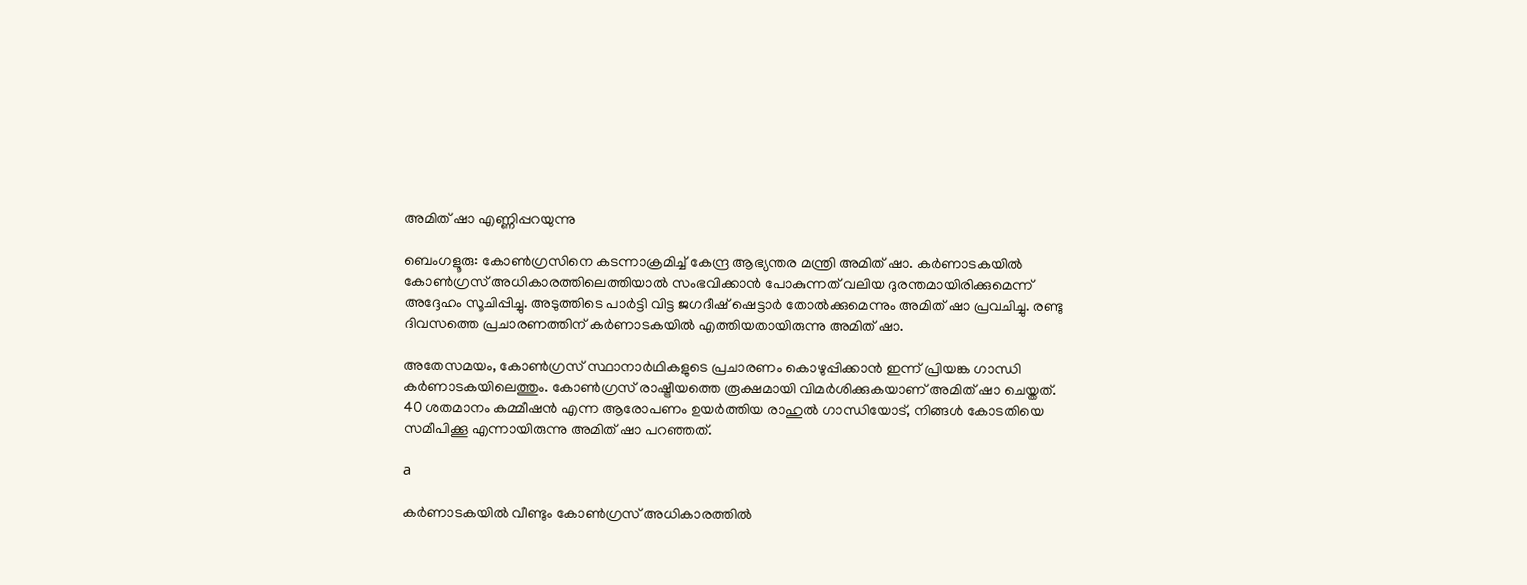അമിത് ഷാ എണ്ണിപ്പറയുന്നു

ബെംഗളൂരു: കോണ്‍ഗ്രസിനെ കടന്നാക്രമിച്ച് കേന്ദ്ര ആഭ്യന്തര മന്ത്രി അമിത് ഷാ. കര്‍ണാടകയില്‍ കോണ്‍ഗ്രസ് അധികാരത്തിലെത്തിയാല്‍ സംഭവിക്കാന്‍ പോകുന്നത് വലിയ ദുരന്തമായിരിക്കുമെന്ന് അദ്ദേഹം സൂചിപ്പിച്ചു. അടുത്തിടെ പാര്‍ട്ടി വിട്ട ജഗദീഷ് ഷെട്ടാര്‍ തോല്‍ക്കുമെന്നും അമിത് ഷാ പ്രവചിച്ചു. രണ്ടു ദിവസത്തെ പ്രചാരണത്തിന് കര്‍ണാടകയില്‍ എത്തിയതായിരുന്നു അമിത് ഷാ.

അതേസമയം, കോണ്‍ഗ്രസ് സ്ഥാനാര്‍ഥികളുടെ പ്രചാരണം കൊഴുപ്പിക്കാന്‍ ഇന്ന് പ്രിയങ്ക ഗാന്ധി കര്‍ണാടകയിലെത്തും. കോണ്‍ഗ്രസ് രാഷ്ട്രീയത്തെ രൂക്ഷമായി വിമര്‍ശിക്കുകയാണ് അമിത് ഷാ ചെയ്തത്. 40 ശതമാനം കമ്മീഷന്‍ എന്ന ആരോപണം ഉയര്‍ത്തിയ രാഹുല്‍ ഗാന്ധിയോട്, നിങ്ങള്‍ കോടതിയെ സമീപിക്കൂ എന്നായിരുന്നു അമിത് ഷാ പറഞ്ഞത്.

a

കര്‍ണാടകയില്‍ വീണ്ടും കോണ്‍ഗ്രസ് അധികാരത്തില്‍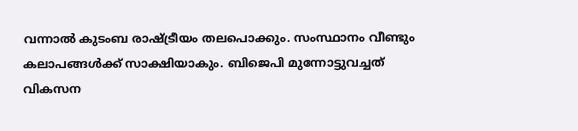വന്നാല്‍ കുടംബ രാഷ്ട്രീയം തലപൊക്കും. സംസ്ഥാനം വീണ്ടും കലാപങ്ങള്‍ക്ക് സാക്ഷിയാകും. ബിജെപി മുന്നോട്ടുവച്ചത് വികസന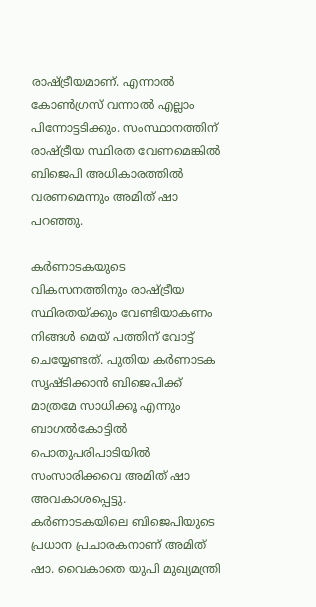രാഷ്ട്രീയമാണ്. എന്നാല്‍ കോണ്‍ഗ്രസ് വന്നാല്‍ എല്ലാം പിന്നോട്ടടിക്കും. സംസ്ഥാനത്തിന് രാഷ്ട്രീയ സ്ഥിരത വേണമെങ്കില്‍ ബിജെപി അധികാരത്തില്‍ വരണമെന്നും അമിത് ഷാ പറഞ്ഞു.

കര്‍ണാടകയുടെ വികസനത്തിനും രാഷ്ട്രീയ സ്ഥിരതയ്ക്കും വേണ്ടിയാകണം നിങ്ങള്‍ മെയ് പത്തിന് വോട്ട് ചെയ്യേണ്ടത്. പുതിയ കര്‍ണാടക സൃഷ്ടിക്കാന്‍ ബിജെപിക്ക് മാത്രമേ സാധിക്കൂ എന്നും ബാഗല്‍കോട്ടില്‍ പൊതുപരിപാടിയില്‍ സംസാരിക്കവെ അമിത് ഷാ അവകാശപ്പെട്ടു. കര്‍ണാടകയിലെ ബിജെപിയുടെ പ്രധാന പ്രചാരകനാണ് അമിത് ഷാ. വൈകാതെ യുപി മുഖ്യമന്ത്രി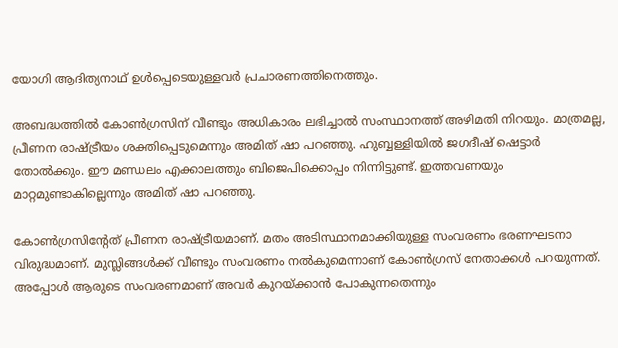യോഗി ആദിത്യനാഥ് ഉള്‍പ്പെടെയുള്ളവര്‍ പ്രചാരണത്തിനെത്തും.

അബദ്ധത്തില്‍ കോണ്‍ഗ്രസിന് വീണ്ടും അധികാരം ലഭിച്ചാല്‍ സംസ്ഥാനത്ത് അഴിമതി നിറയും. മാത്രമല്ല, പ്രീണന രാഷ്ട്രീയം ശക്തിപ്പെടുമെന്നും അമിത് ഷാ പറഞ്ഞു. ഹുബ്ബള്ളിയില്‍ ജഗദീഷ് ഷെട്ടാര്‍ തോല്‍ക്കും. ഈ മണ്ഡലം എക്കാലത്തും ബിജെപിക്കൊപ്പം നിന്നിട്ടുണ്ട്. ഇത്തവണയും മാറ്റമുണ്ടാകില്ലെന്നും അമിത് ഷാ പറഞ്ഞു.

കോണ്‍ഗ്രസിന്റേത് പ്രീണന രാഷ്ട്രീയമാണ്. മതം അടിസ്ഥാനമാക്കിയുള്ള സംവരണം ഭരണഘടനാ വിരുദ്ധമാണ്. മുസ്ലിങ്ങള്‍ക്ക് വീണ്ടും സംവരണം നല്‍കുമെന്നാണ് കോണ്‍ഗ്രസ് നേതാക്കള്‍ പറയുന്നത്. അപ്പോള്‍ ആരുടെ സംവരണമാണ് അവര്‍ കുറയ്ക്കാന്‍ പോകുന്നതെന്നും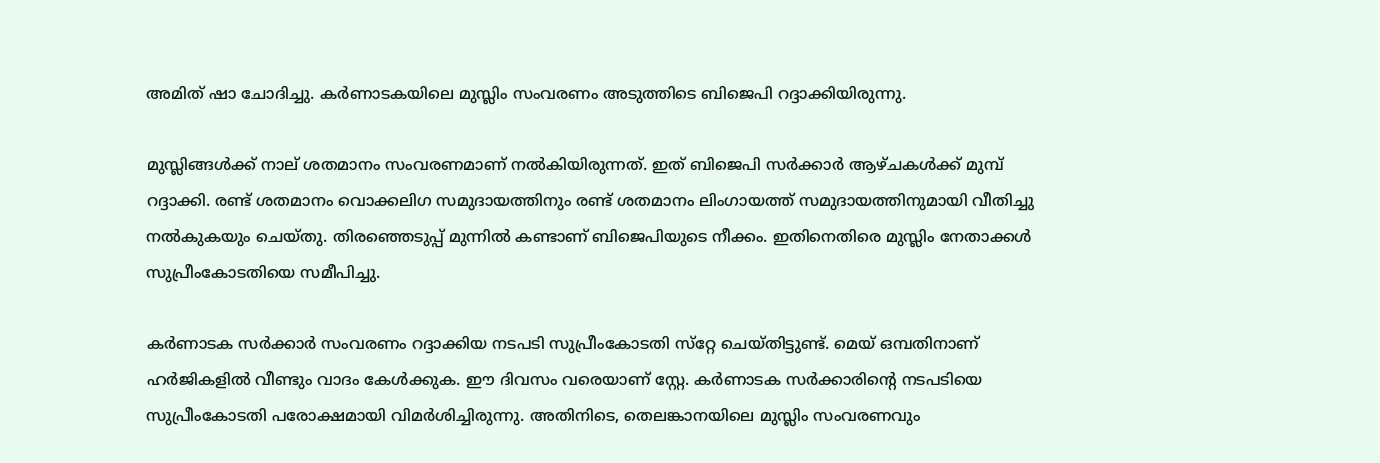അമിത് ഷാ ചോദിച്ചു. കര്‍ണാടകയിലെ മുസ്ലിം സംവരണം അടുത്തിടെ ബിജെപി റദ്ദാക്കിയിരുന്നു.

മുസ്ലിങ്ങള്‍ക്ക് നാല് ശതമാനം സംവരണമാണ് നല്‍കിയിരുന്നത്. ഇത് ബിജെപി സര്‍ക്കാര്‍ ആഴ്ചകള്‍ക്ക് മുമ്പ് റദ്ദാക്കി. രണ്ട് ശതമാനം വൊക്കലിഗ സമുദായത്തിനും രണ്ട് ശതമാനം ലിംഗായത്ത് സമുദായത്തിനുമായി വീതിച്ചു നല്‍കുകയും ചെയ്തു. തിരഞ്ഞെടുപ്പ് മുന്നില്‍ കണ്ടാണ് ബിജെപിയുടെ നീക്കം. ഇതിനെതിരെ മുസ്ലിം നേതാക്കള്‍ സുപ്രീംകോടതിയെ സമീപിച്ചു.

കര്‍ണാടക സര്‍ക്കാര്‍ സംവരണം റദ്ദാക്കിയ നടപടി സുപ്രീംകോടതി സ്‌റ്റേ ചെയ്തിട്ടുണ്ട്. മെയ് ഒമ്പതിനാണ് ഹര്‍ജികളില്‍ വീണ്ടും വാദം കേള്‍ക്കുക. ഈ ദിവസം വരെയാണ് സ്റ്റേ. കര്‍ണാടക സര്‍ക്കാരിന്റെ നടപടിയെ സുപ്രീംകോടതി പരോക്ഷമായി വിമര്‍ശിച്ചിരുന്നു. അതിനിടെ, തെലങ്കാനയിലെ മുസ്ലിം സംവരണവും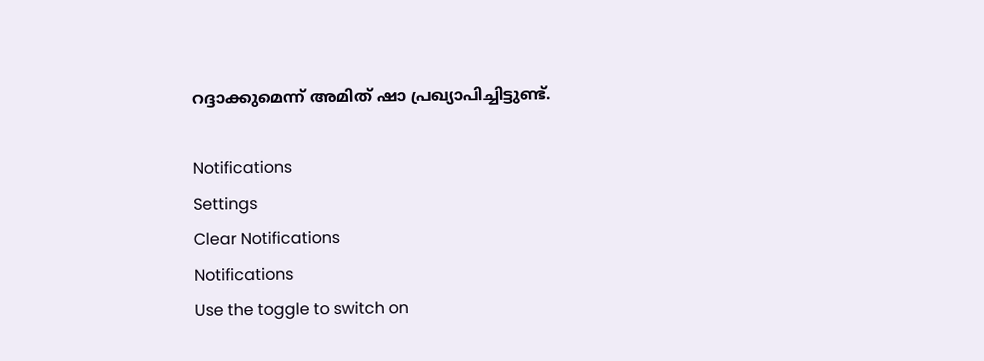റദ്ദാക്കുമെന്ന് അമിത് ഷാ പ്രഖ്യാപിച്ചിട്ടുണ്ട്.

Notifications
Settings
Clear Notifications
Notifications
Use the toggle to switch on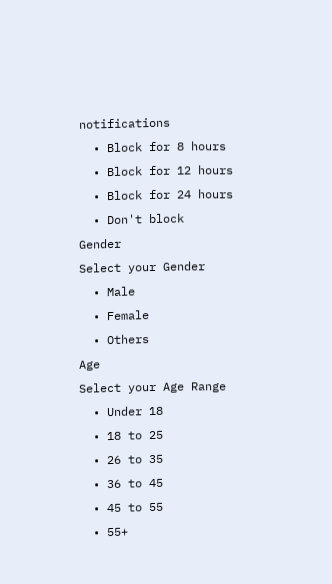notifications
  • Block for 8 hours
  • Block for 12 hours
  • Block for 24 hours
  • Don't block
Gender
Select your Gender
  • Male
  • Female
  • Others
Age
Select your Age Range
  • Under 18
  • 18 to 25
  • 26 to 35
  • 36 to 45
  • 45 to 55
  • 55+